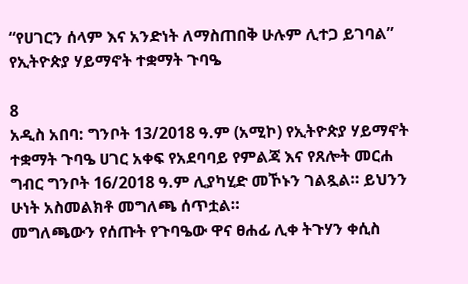“የሀገርን ሰላም እና አንድነት ለማስጠበቅ ሁሉም ሊተጋ ይገባል” የኢትዮጵያ ሃይማኖት ተቋማት ጉባዔ

8
አዲስ አበባ: ግንቦት 13/2018 ዓ.ም (አሚኮ) የኢትዮጵያ ሃይማኖት ተቋማት ጉባዔ ሀገር አቀፍ የአደባባይ የምልጃ እና የጸሎት መርሐ ግብር ግንቦት 16/2018 ዓ.ም ሊያካሂድ መኾኑን ገልጿል። ይህንን ሁነት አስመልክቶ መግለጫ ሰጥቷል።
መግለጫውን የሰጡት የጉባዔው ዋና ፀሐፊ ሊቀ ትጉሃን ቀሲስ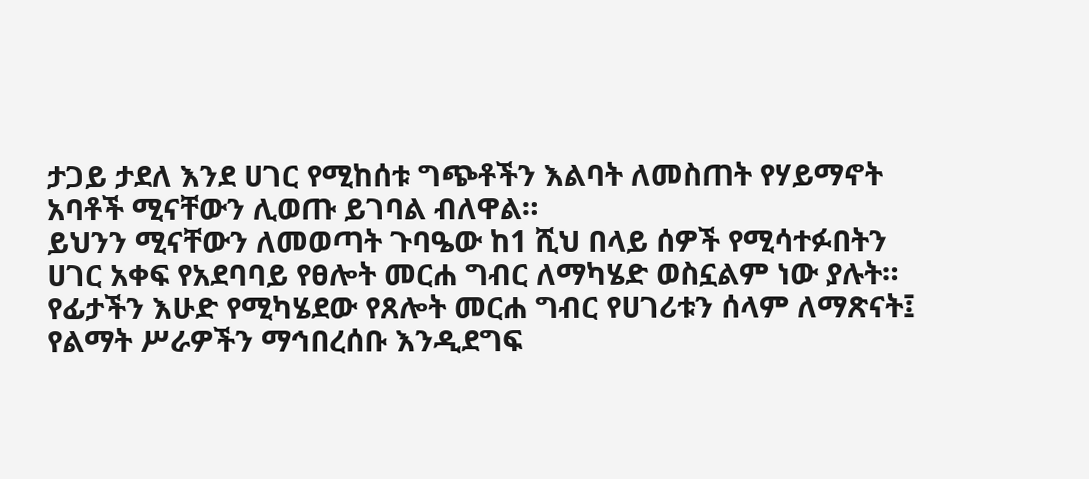ታጋይ ታደለ እንደ ሀገር የሚከሰቱ ግጭቶችን እልባት ለመስጠት የሃይማኖት አባቶች ሚናቸውን ሊወጡ ይገባል ብለዋል።
ይህንን ሚናቸውን ለመወጣት ጉባዔው ከ1 ሺህ በላይ ሰዎች የሚሳተፉበትን ሀገር አቀፍ የአደባባይ የፀሎት መርሐ ግብር ለማካሄድ ወስኗልም ነው ያሉት።
የፊታችን እሁድ የሚካሄደው የጸሎት መርሐ ግብር የሀገሪቱን ሰላም ለማጽናት፤ የልማት ሥራዎችን ማኅበረሰቡ እንዲደግፍ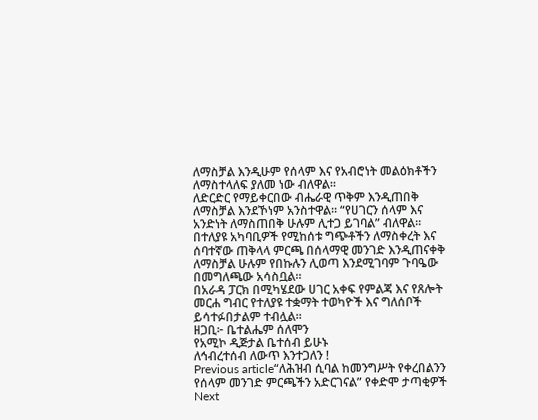ለማስቻል እንዲሁም የሰላም እና የአብሮነት መልዕክቶችን ለማስተላለፍ ያለመ ነው ብለዋል።
ለድርድር የማይቀርበው ብሔራዊ ጥቅም እንዲጠበቅ ለማስቻል እንደኾነም አንስተዋል። “የሀገርን ሰላም እና አንድነት ለማስጠበቅ ሁሉም ሊተጋ ይገባል” ብለዋል።
በተለያዩ አካባቢዎች የሚከሰቱ ግጭቶችን ለማስቀረት እና ሰባተኛው ጠቅላላ ምርጫ በሰላማዊ መንገድ እንዲጠናቀቅ ለማስቻል ሁሉም የበኩሉን ሊወጣ እንደሚገባም ጉባዔው በመግለጫው አሳስቧል።
በአራዳ ፓርክ በሚካሄደው ሀገር አቀፍ የምልጃ እና የጸሎት መርሐ ግብር የተለያዩ ተቋማት ተወካዮች እና ግለሰቦች ይሳተፉበታልም ተብሏል።
ዘጋቢ፦ ቤተልሔም ሰለሞን
የአሚኮ ዲጅታል ቤተሰብ ይሁኑ
ለኅብረተሰብ ለውጥ እንተጋለን !
Previous article“ለሕዝብ ሲባል ከመንግሥት የቀረበልንን የሰላም መንገድ ምርጫችን አድርገናል” የቀድሞ ታጣቂዎች
Next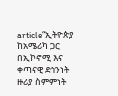article“ኢትዮጵያ ከአሜሪካ ጋር በኢኮኖሚ እና ቀጣናዊ ደኅንነት ዙሪያ ስምምነት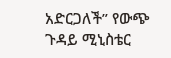አድርጋለች” የውጭ ጉዳይ ሚኒስቴር